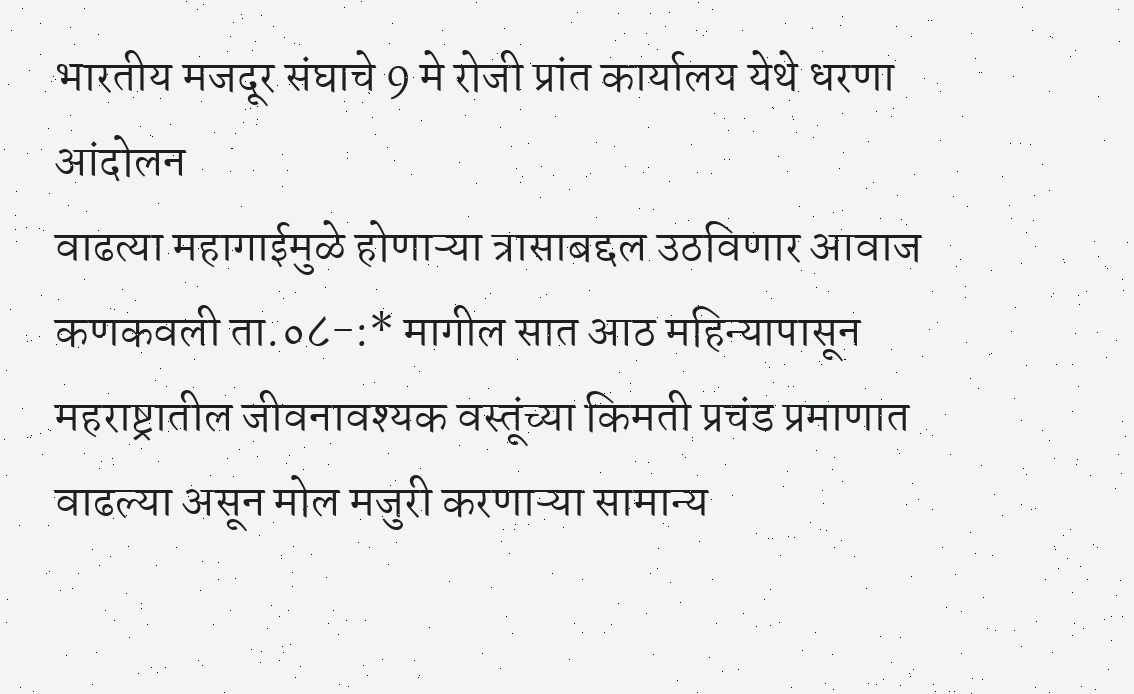भारतीय मजदूर संघाचे 9 मे रोजी प्रांत कार्यालय येथे धरणा आंदोलन
वाढत्या महागाईमुळे होणाऱ्या त्रासाबद्दल उठविणार आवाज कणकवली ता.०८-:* मागील सात आठ महिन्यापासून महराष्ट्रातील जीवनावश्यक वस्तूंच्या किमती प्रचंड प्रमाणात वाढल्या असून मोल मजुरी करणाऱ्या सामान्य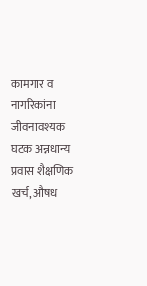कामगार व नागरिकांना जीवनावश्यक घटक अन्नधान्य प्रवास शैक्षणिक खर्च, औषध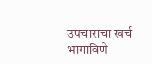उपचाराचा खर्च भागाविणे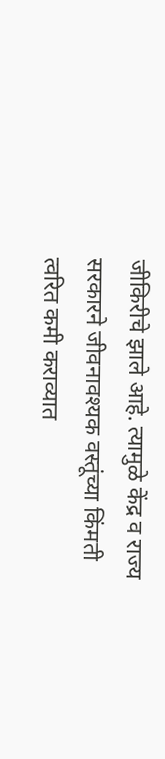जीकिरीचे झाले आहे. त्यामुळे केंद्र व राज्य सरकारने जीवनावश्यक वस्तूंच्या किंमती त्वरित कमी कराव्यात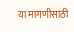या मागणीसाठी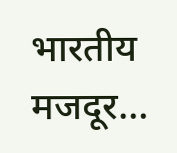भारतीय मजदूर…